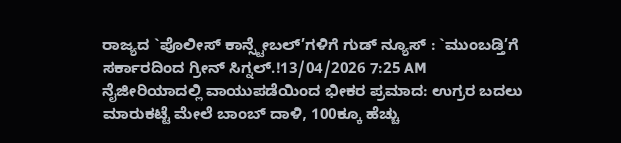ರಾಜ್ಯದ `ಪೊಲೀಸ್ ಕಾನ್ಸ್ಟೇಬಲ್’ಗಳಿಗೆ ಗುಡ್ ನ್ಯೂಸ್ : `ಮುಂಬಡ್ತಿ’ಗೆ ಸರ್ಕಾರದಿಂದ ಗ್ರೀನ್ ಸಿಗ್ನಲ್.!13/04/2026 7:25 AM
ನೈಜೀರಿಯಾದಲ್ಲಿ ವಾಯುಪಡೆಯಿಂದ ಭೀಕರ ಪ್ರಮಾದ: ಉಗ್ರರ ಬದಲು ಮಾರುಕಟ್ಟೆ ಮೇಲೆ ಬಾಂಬ್ ದಾಳಿ, 100ಕ್ಕೂ ಹೆಚ್ಚು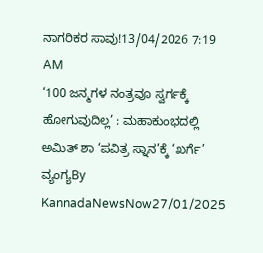ನಾಗರಿಕರ ಸಾವು!13/04/2026 7:19 AM
‘100 ಜನ್ಮಗಳ ನಂತ್ರವೂ ಸ್ವರ್ಗಕ್ಕೆ ಹೋಗುವುದಿಲ್ಲ’ : ಮಹಾಕುಂಭದಲ್ಲಿ ಅಮಿತ್ ಶಾ ‘ಪವಿತ್ರ ಸ್ನಾನ’ಕ್ಕೆ ‘ಖರ್ಗೆ’ ವ್ಯಂಗ್ಯBy KannadaNewsNow27/01/2025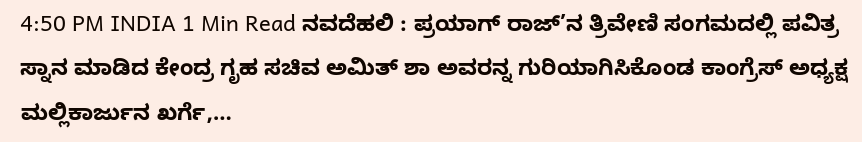4:50 PM INDIA 1 Min Read ನವದೆಹಲಿ : ಪ್ರಯಾಗ್ ರಾಜ್’ನ ತ್ರಿವೇಣಿ ಸಂಗಮದಲ್ಲಿ ಪವಿತ್ರ ಸ್ನಾನ ಮಾಡಿದ ಕೇಂದ್ರ ಗೃಹ ಸಚಿವ ಅಮಿತ್ ಶಾ ಅವರನ್ನ ಗುರಿಯಾಗಿಸಿಕೊಂಡ ಕಾಂಗ್ರೆಸ್ ಅಧ್ಯಕ್ಷ ಮಲ್ಲಿಕಾರ್ಜುನ ಖರ್ಗೆ,…